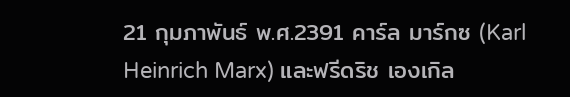21 กุมภาพันธ์ พ.ศ.2391 คาร์ล มาร์กซ (Karl Heinrich Marx) และฟรีดริช เองเกิล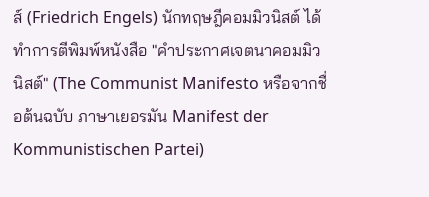ส์ (Friedrich Engels) นักทฤษฎีคอมมิวนิสต์ ได้ทำการตีพิมพ์หนังสือ "คำประกาศเจตนาคอมมิวนิสต์" (The Communist Manifesto หรือจากชื่อต้นฉบับ ภาษาเยอรมัน Manifest der Kommunistischen Partei)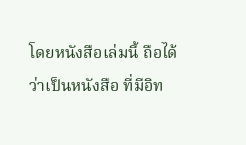โดยหนังสือเล่มนี้ ถือได้ว่าเป็นหนังสือ ที่มีอิท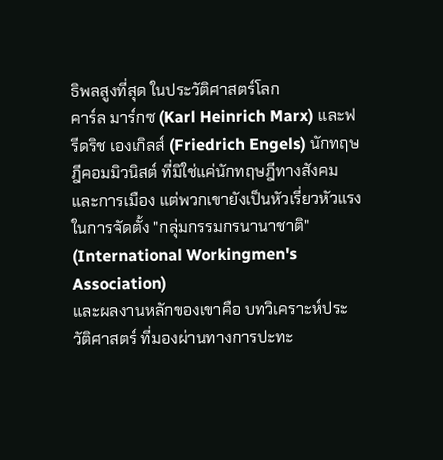ธิพลสูงที่สุด ในประวัติศาสตร์โลก
คาร์ล มาร์กซ (Karl Heinrich Marx) และฟรีดริช เองเกิลส์ (Friedrich Engels) นักทฤษฎีคอมมิวนิสต์ ที่มิใช่แค่นักทฤษฎีทางสังคม และการเมือง แต่พวกเขายังเป็นหัวเรี่ยวหัวแรง ในการจัดตั้ง "กลุ่มกรรมกรนานาชาติ" (International Workingmen's Association)
และผลงานหลักของเขาคือ บทวิเคราะห์ประวัติศาสตร์ ที่มองผ่านทางการปะทะ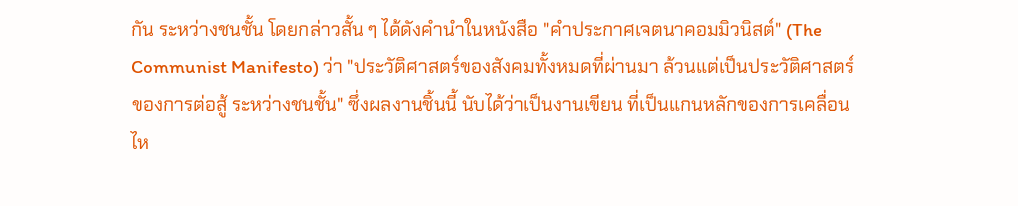กัน ระหว่างชนชั้น โดยกล่าวสั้น ๆ ได้ดังคำนำในหนังสือ "คำประกาศเจตนาคอมมิวนิสต์" (The Communist Manifesto) ว่า "ประวัติศาสตร์ของสังคมทั้งหมดที่ผ่านมา ล้วนแต่เป็นประวัติศาสตร์ของการต่อสู้ ระหว่างชนชั้น" ซึ่งผลงานชิ้นนี้ นับได้ว่าเป็นงานเขียน ที่เป็นแกนหลักของการเคลื่อนไห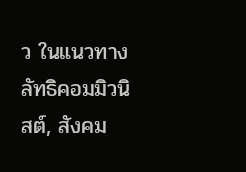ว ในแนวทางลัทธิคอมมิวนิสต์, สังคม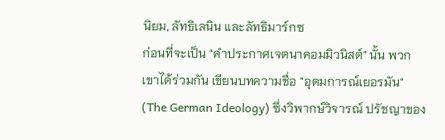นิยม, ลัทธิเลนิน และลัทธิมาร์กซ
ก่อนที่จะเป็น "คำประกาศเจตนาคอมมิวนิสต์" นั้น พวกเขาได้ร่วมกัน เขียนบทความชื่อ "อุดมการณ์เยอรมัน" (The German Ideology) ซึ่งวิพากษ์วิจารณ์ ปรัชญาของ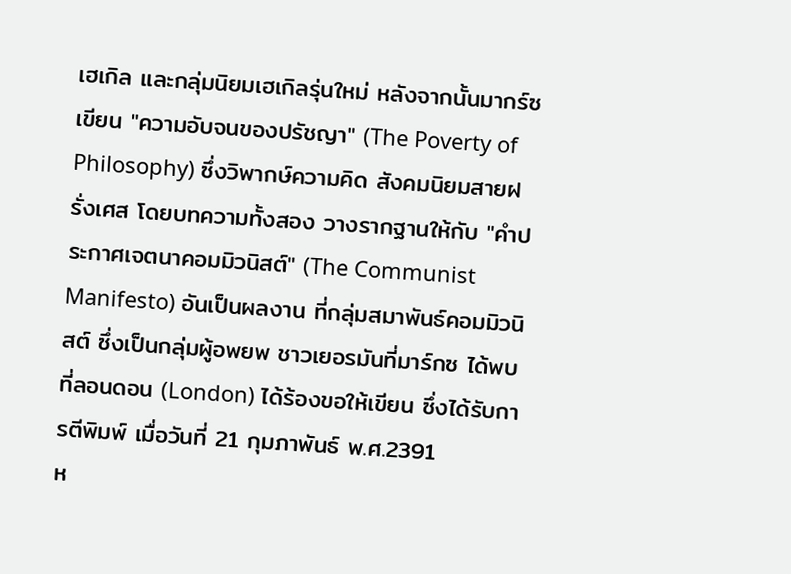เฮเกิล และกลุ่มนิยมเฮเกิลรุ่นใหม่ หลังจากนั้นมากร์ซ เขียน "ความอับจนของปรัชญา" (The Poverty of Philosophy) ซึ่งวิพากษ์ความคิด สังคมนิยมสายฝรั่งเศส โดยบทความทั้งสอง วางรากฐานให้กับ "คำประกาศเจตนาคอมมิวนิสต์" (The Communist Manifesto) อันเป็นผลงาน ที่กลุ่มสมาพันธ์คอมมิวนิสต์ ซึ่งเป็นกลุ่มผู้อพยพ ชาวเยอรมันที่มาร์กซ ได้พบที่ลอนดอน (London) ได้ร้องขอให้เขียน ซึ่งได้รับการตีพิมพ์ เมื่อวันที่ 21 กุมภาพันธ์ พ.ศ.2391
ห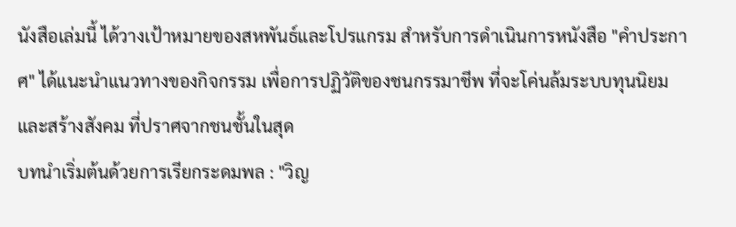นังสือเล่มนี้ ได้วางเป้าหมายของสหพันธ์และโปรแกรม สำหรับการดำเนินการหนังสือ "คำประกาศ" ได้แนะนำแนวทางของกิจกรรม เพื่อการปฏิวัติของชนกรรมาชีพ ที่จะโค่นล้มระบบทุนนิยม และสร้างสังคม ที่ปราศจากชนชั้นในสุด
บทนำเริ่มต้นด้วยการเรียกระดมพล : "วิญ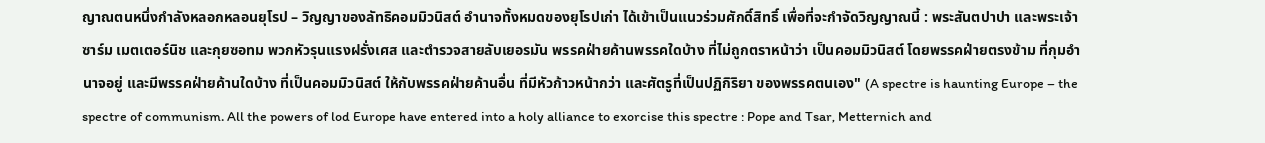ญาณตนหนึ่งกำลังหลอกหลอนยุโรป – วิญญาของลัทธิคอมมิวนิสต์ อำนาจทั้งหมดของยุโรปเก่า ได้เข้าเป็นแนวร่วมศักดิ์สิทธิ์ เพื่อที่จะกำจัดวิญญาณนี้ : พระสันตปาปา และพระเจ้าซาร์ม เมตเตอร์นิช และกุยซอทม พวกหัวรุนแรงฝรั่งเศส และตำรวจสายลับเยอรมัน พรรคฝ่ายค้านพรรคใดบ้าง ที่ไม่ถูกตราหน้าว่า เป็นคอมมิวนิสต์ โดยพรรคฝ่ายตรงข้าม ที่กุมอำนาจอยู่ และมีพรรคฝ่ายค้านใดบ้าง ที่เป็นคอมมิวนิสต์ ให้กับพรรคฝ่ายค้านอื่น ที่มีหัวก้าวหน้ากว่า และศัตรูที่เป็นปฏิกิริยา ของพรรคตนเอง" (A spectre is haunting Europe – the spectre of communism. All the powers of lod Europe have entered into a holy alliance to exorcise this spectre : Pope and Tsar, Metternich and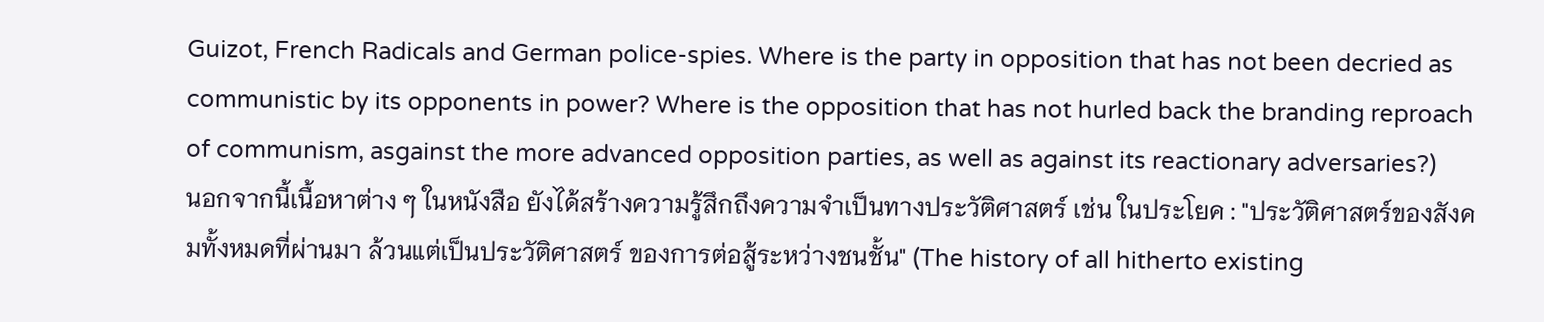Guizot, French Radicals and German police-spies. Where is the party in opposition that has not been decried as communistic by its opponents in power? Where is the opposition that has not hurled back the branding reproach of communism, asgainst the more advanced opposition parties, as well as against its reactionary adversaries?)
นอกจากนี้เนื้อหาต่าง ๆ ในหนังสือ ยังได้สร้างความรู้สึกถึงความจำเป็นทางประวัติศาสตร์ เช่น ในประโยค : "ประวัติศาสตร์ของสังคมทั้งหมดที่ผ่านมา ล้วนแต่เป็นประวัติศาสตร์ ของการต่อสู้ระหว่างชนชั้น" (The history of all hitherto existing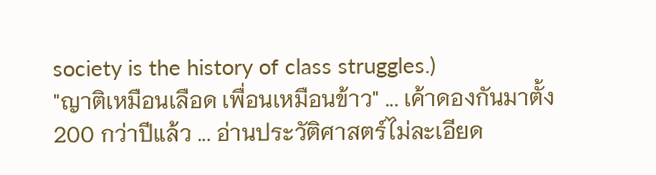society is the history of class struggles.)
"ญาติเหมือนเลือด เพื่อนเหมือนข้าว" ... เค้าดองกันมาตั้ง 200 กว่าปีแล้ว ... อ่านประวัติศาสตร์ไม่ละเอียด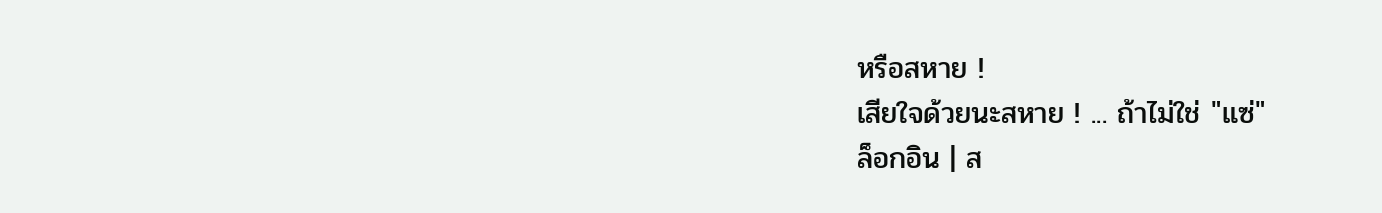หรือสหาย !
เสียใจด้วยนะสหาย ! ... ถ้าไม่ใช่ "แซ่"
ล็อกอิน | ส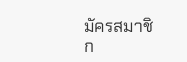มัครสมาชิก